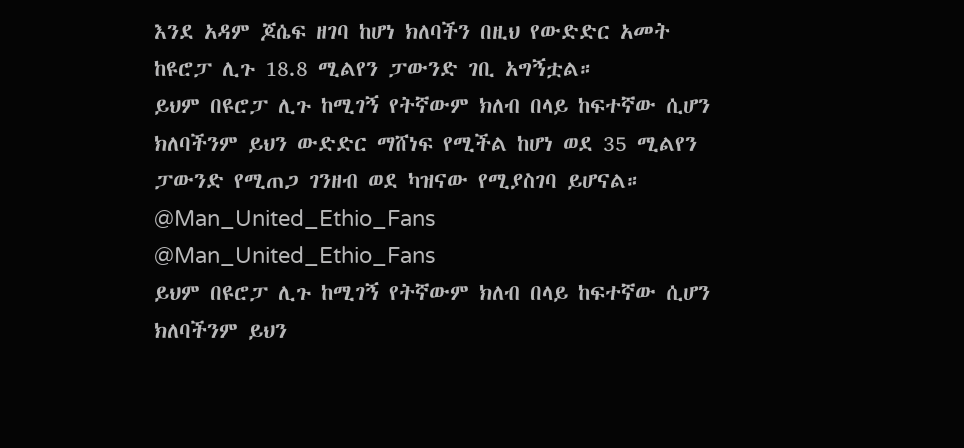እንደ አዳም ጆሴፍ ዘገባ ከሆነ ክለባችን በዚህ የውድድር አመት ከዩሮፓ ሊጉ 18.8 ሚልየን ፓውንድ ገቢ አግኝቷል።
ይህም በዩሮፓ ሊጉ ከሚገኝ የትኛውም ክለብ በላይ ከፍተኛው ሲሆን
ክለባችንም ይህን ውድድር ማሸነፍ የሚችል ከሆነ ወደ 35 ሚልየን ፓውንድ የሚጠጋ ገንዘብ ወደ ካዝናው የሚያስገባ ይሆናል።
@Man_United_Ethio_Fans
@Man_United_Ethio_Fans
ይህም በዩሮፓ ሊጉ ከሚገኝ የትኛውም ክለብ በላይ ከፍተኛው ሲሆን
ክለባችንም ይህን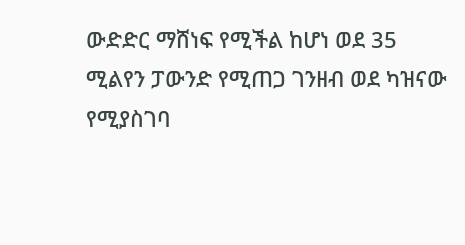ውድድር ማሸነፍ የሚችል ከሆነ ወደ 35 ሚልየን ፓውንድ የሚጠጋ ገንዘብ ወደ ካዝናው የሚያስገባ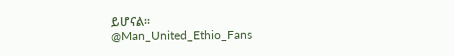ይሆናል።
@Man_United_Ethio_Fans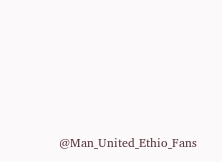@Man_United_Ethio_Fans